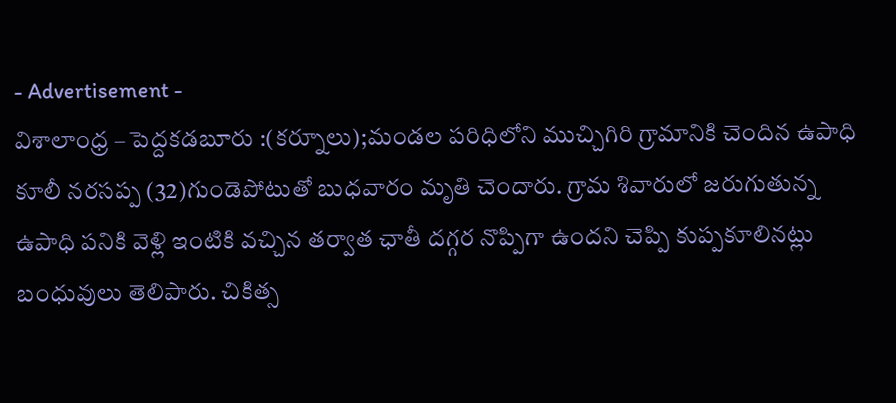- Advertisement -
విశాలాంధ్ర – పెద్దకడబూరు :(కర్నూలు);మండల పరిధిలోని ముచ్చిగిరి గ్రామానికి చెందిన ఉపాధి కూలీ నరసప్ప (32)గుండెపోటుతో బుధవారం మృతి చెందారు. గ్రామ శివారులో జరుగుతున్న ఉపాధి పనికి వెళ్లి ఇంటికి వచ్చిన తర్వాత ఛాతీ దగ్గర నొప్పిగా ఉందని చెప్పి కుప్పకూలినట్లు బంధువులు తెలిపారు. చికిత్స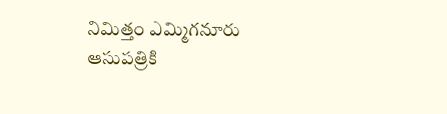నిమిత్తం ఎమ్మిగనూరు ఆసుపత్రికి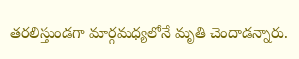తరలిస్తుండగా మార్గమధ్యలోనే మృతి చెందాడన్నారు.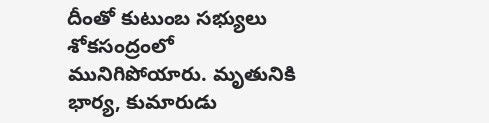దీంతో కుటుంబ సభ్యులు శోకసంద్రంలో మునిగిపోయారు. మృతునికి భార్య, కుమారుడు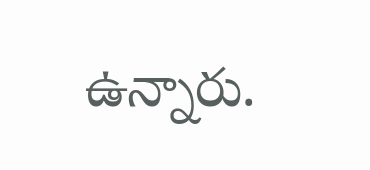ఉన్నారు.